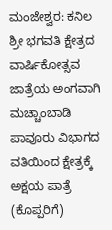ಮಂಜೇಶ್ವರ: ಕನಿಲ ಶ್ರೀ ಭಗವತಿ ಕ್ಷೇತ್ರದ ವಾರ್ಷಿಕೋತ್ಸವ ಜಾತ್ರೆಯ ಅಂಗವಾಗಿ ಮಚ್ಚಾಂಬಾಡಿ ಪಾವೂರು ವಿಭಾಗದ ವತಿಯಿಂದ ಕ್ಷೇತ್ರಕ್ಕೆ ಅಕ್ಷಯ ಪಾತ್ರೆ (ಕೊಪ್ಪರಿಗೆ)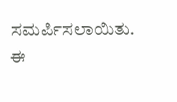ಸಮರ್ಪಿಸಲಾಯಿತು.
ಈ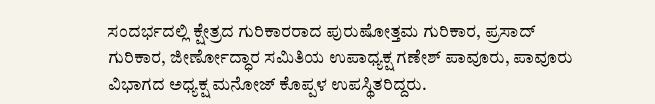ಸಂದರ್ಭದಲ್ಲಿ ಕ್ಷೇತ್ರದ ಗುರಿಕಾರರಾದ ಪುರುಷೋತ್ತಮ ಗುರಿಕಾರ, ಪ್ರಸಾದ್ ಗುರಿಕಾರ, ಜೀರ್ಣೋದ್ಧಾರ ಸಮಿತಿಯ ಉಪಾಧ್ಯಕ್ಷ ಗಣೇಶ್ ಪಾವೂರು, ಪಾವೂರು ವಿಭಾಗದ ಅಧ್ಯಕ್ಷ ಮನೋಜ್ ಕೊಪ್ಪಳ ಉಪಸ್ಥಿತರಿದ್ದರು.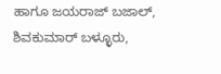ಹಾಗೂ ಜಯರಾಜ್ ಬಜಾಲ್, ಶಿವಕುಮಾರ್ ಬಳ್ಳೂರು,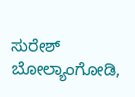ಸುರೇಶ್ ಬೋಲ್ಯಾಂಗೋಡಿ,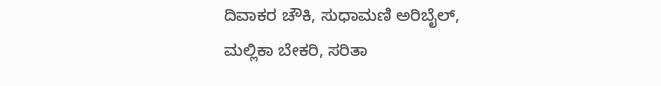ದಿವಾಕರ ಚೌಕಿ, ಸುಧಾಮಣಿ ಅರಿಬೈಲ್, ಮಲ್ಲಿಕಾ ಬೇಕರಿ, ಸರಿತಾ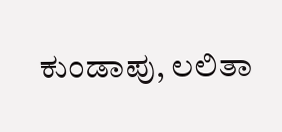ಕುಂಡಾಪು, ಲಲಿತಾ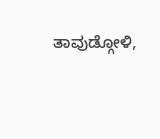ತಾವುಡ್ಗೋಳಿ,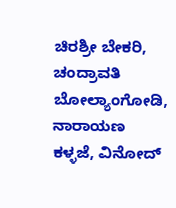ಚಿರಶ್ರೀ ಬೇಕರಿ, ಚಂದ್ರಾವತಿ ಬೋಲ್ಯಾಂಗೋಡಿ, ನಾರಾಯಣ ಕಳ್ಳಜೆ, ವಿನೋದ್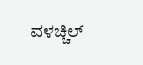ವಳಚ್ಚಿಲ್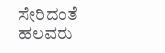ಸೇರಿದಂತೆ ಹಲವರು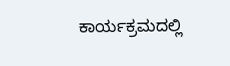ಕಾರ್ಯಕ್ರಮದಲ್ಲಿ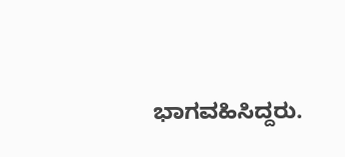ಭಾಗವಹಿಸಿದ್ದರು.